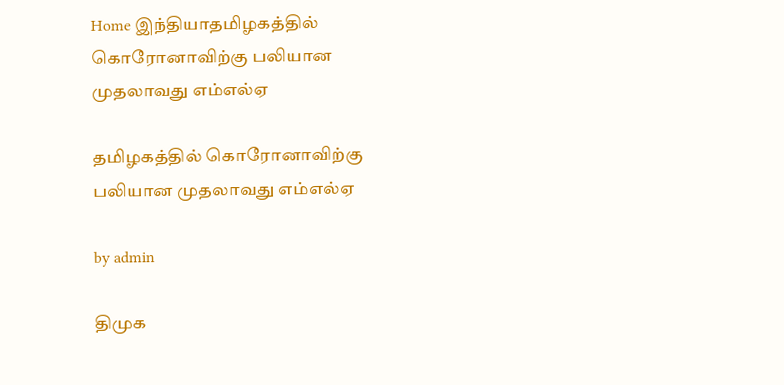Home இந்தியாதமிழகத்தில் கொரோனாவிற்கு பலியான முதலாவது எம்எல்ஏ

தமிழகத்தில் கொரோனாவிற்கு பலியான முதலாவது எம்எல்ஏ

by admin

திமுக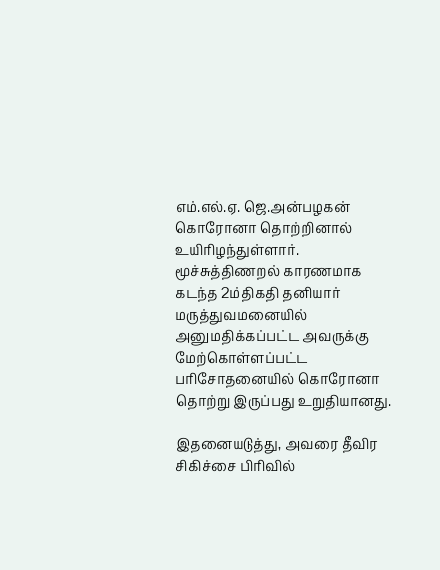எம்.எல்.ஏ. ஜெ.அன்பழகன் கொரோனா தொற்றினால் உயிரிழந்துள்ளார். மூச்சுத்திணறல் காரணமாக கடந்த 2ம்திகதி தனியார் மருத்துவமனையில் அனுமதிக்கப்பட்ட அவருக்கு மேற்கொள்ளப்பட்ட பரிசோதனையில் கொரோனா தொற்று இருப்பது உறுதியானது.

இதனையடுத்து, அவரை தீவிர சிகிச்சை பிரிவில்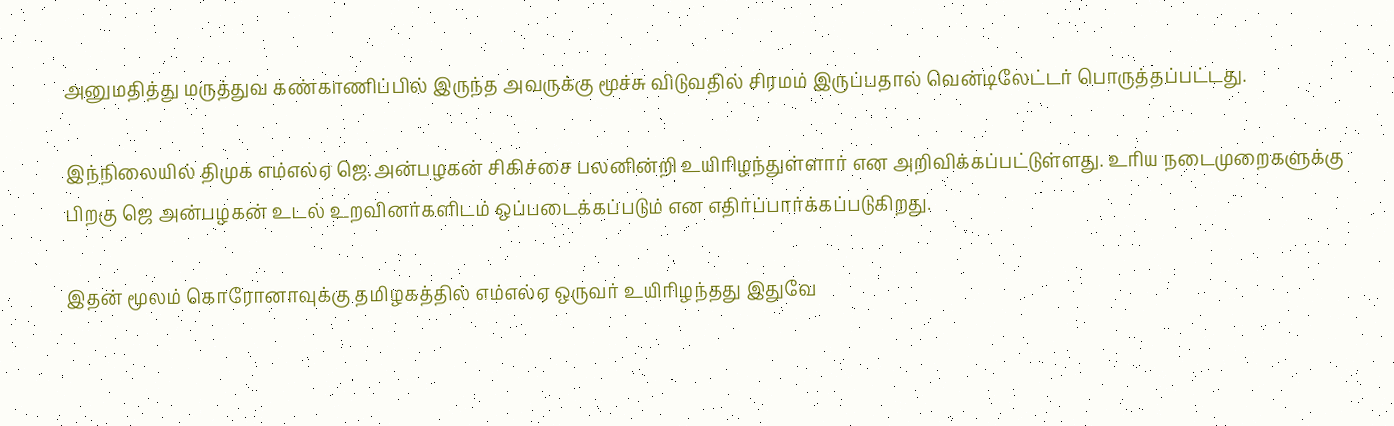அனுமதித்து மருத்துவ கண்காணிப்பில் இருந்த அவருக்கு மூச்சு விடுவதில் சிரமம் இருப்பதால் வென்டிலேட்டர் பொருத்தப்பட்டது.

இந்நிலையில் திமுக எம்எல்ஏ ஜெ.அன்பழகன் சிகிச்சை பலனின்றி உயிரிழந்துள்ளார் என அறிவிக்கப்பட்டுள்ளது. உரிய நடைமுறைகளுக்கு பிறகு ஜெ அன்பழகன் உடல் உறவினர்களிடம் ஒப்படைக்கப்படும் என எதிர்ப்பார்க்கப்படுகிறது.

இதன் மூலம் கொரோனாவுக்கு தமிழகத்தில் எம்எல்ஏ ஒருவர் உயிரிழந்தது இதுவே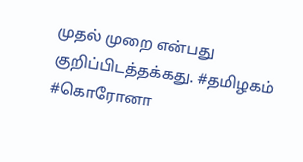முதல் முறை என்பது குறிப்பிடத்தக்கது. #தமிழகம் #கொரோனா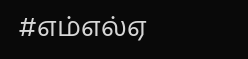#எம்எல்ஏ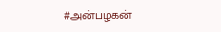#அன்பழகன்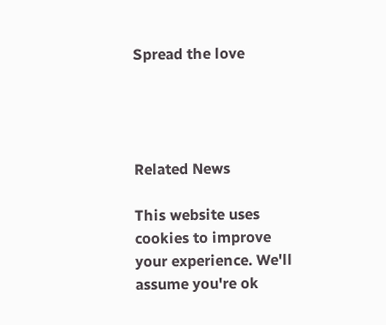Spread the love




Related News

This website uses cookies to improve your experience. We'll assume you're ok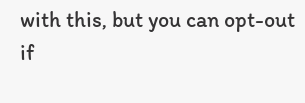with this, but you can opt-out if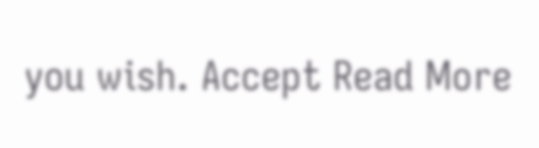you wish. Accept Read More